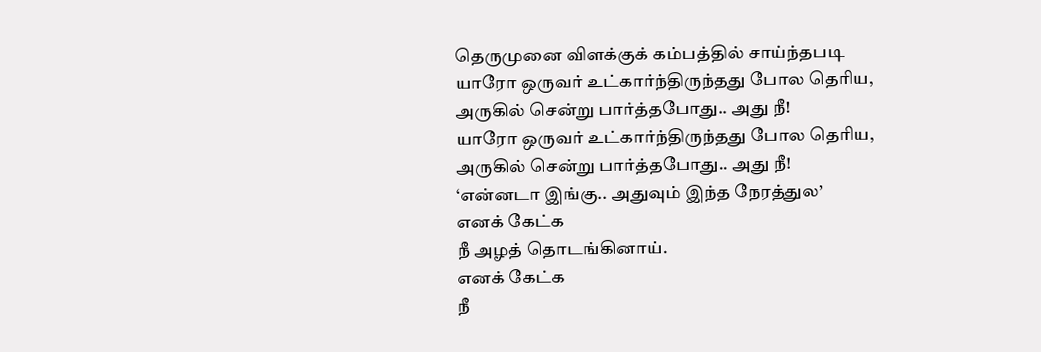தெருமுனை விளக்குக் கம்பத்தில் சாய்ந்தபடி
யாரோ ஒருவர் உட்கார்ந்திருந்தது போல தெரிய,
அருகில் சென்று பார்த்தபோது.. அது நீ!
யாரோ ஒருவர் உட்கார்ந்திருந்தது போல தெரிய,
அருகில் சென்று பார்த்தபோது.. அது நீ!
‘என்னடா இங்கு.. அதுவும் இந்த நேரத்துல’
எனக் கேட்க
நீ அழத் தொடங்கினாய்.
எனக் கேட்க
நீ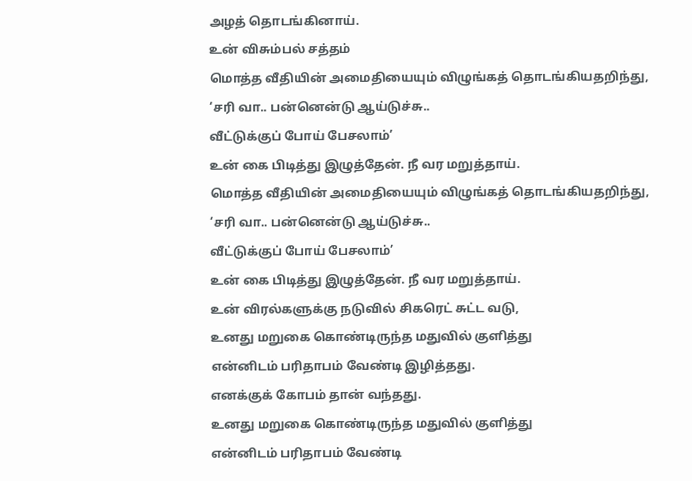அழத் தொடங்கினாய்.
உன் விசும்பல் சத்தம்
மொத்த வீதியின் அமைதியையும் விழுங்கத் தொடங்கியதறிந்து,
‘சரி வா.. பன்னென்டு ஆய்டுச்சு..
வீட்டுக்குப் போய் பேசலாம்’
உன் கை பிடித்து இழுத்தேன். நீ வர மறுத்தாய்.
மொத்த வீதியின் அமைதியையும் விழுங்கத் தொடங்கியதறிந்து,
‘சரி வா.. பன்னென்டு ஆய்டுச்சு..
வீட்டுக்குப் போய் பேசலாம்’
உன் கை பிடித்து இழுத்தேன். நீ வர மறுத்தாய்.
உன் விரல்களுக்கு நடுவில் சிகரெட் சுட்ட வடு,
உனது மறுகை கொண்டிருந்த மதுவில் குளித்து
என்னிடம் பரிதாபம் வேண்டி இழித்தது.
எனக்குக் கோபம் தான் வந்தது.
உனது மறுகை கொண்டிருந்த மதுவில் குளித்து
என்னிடம் பரிதாபம் வேண்டி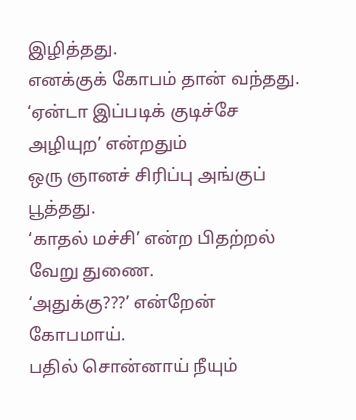இழித்தது.
எனக்குக் கோபம் தான் வந்தது.
‘ஏன்டா இப்படிக் குடிச்சே அழியுற’ என்றதும்
ஒரு ஞானச் சிரிப்பு அங்குப் பூத்தது.
‘காதல் மச்சி’ என்ற பிதற்றல் வேறு துணை.
‘அதுக்கு???’ என்றேன் கோபமாய்.
பதில் சொன்னாய் நீயும்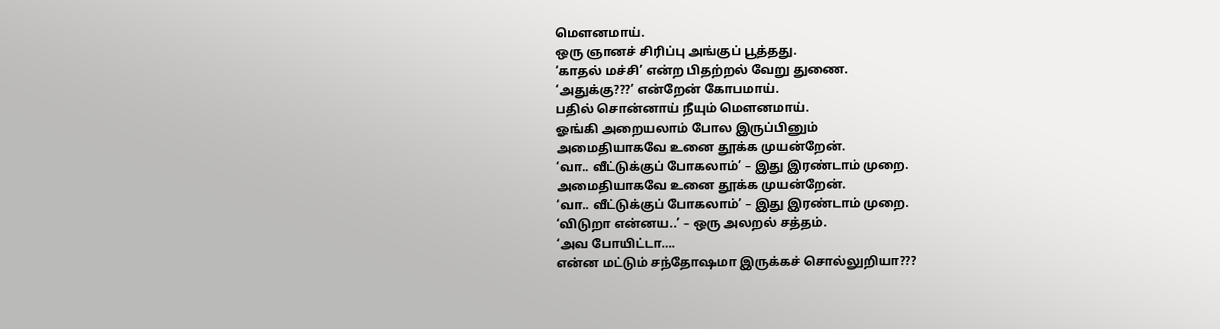மௌனமாய்.
ஒரு ஞானச் சிரிப்பு அங்குப் பூத்தது.
‘காதல் மச்சி’ என்ற பிதற்றல் வேறு துணை.
‘அதுக்கு???’ என்றேன் கோபமாய்.
பதில் சொன்னாய் நீயும் மௌனமாய்.
ஓங்கி அறையலாம் போல இருப்பினும்
அமைதியாகவே உனை தூக்க முயன்றேன்.
‘வா.. வீட்டுக்குப் போகலாம்’ – இது இரண்டாம் முறை.
அமைதியாகவே உனை தூக்க முயன்றேன்.
‘வா.. வீட்டுக்குப் போகலாம்’ – இது இரண்டாம் முறை.
‘விடுறா என்னய..’ – ஒரு அலறல் சத்தம்.
‘அவ போயிட்டா….
என்ன மட்டும் சந்தோஷமா இருக்கச் சொல்லுறியா???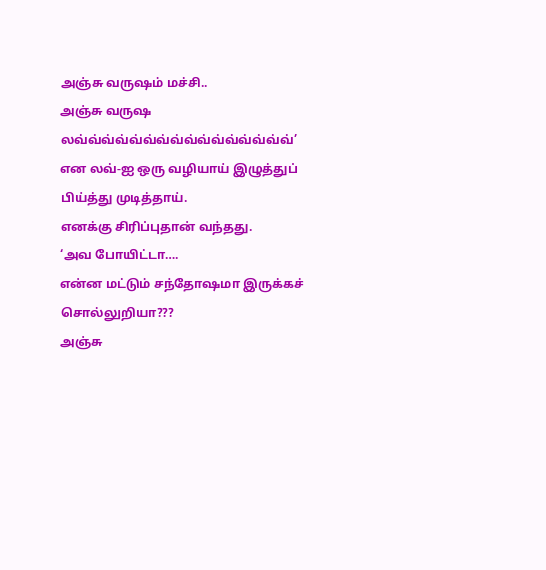அஞ்சு வருஷம் மச்சி..
அஞ்சு வருஷ லவ்வ்வ்வ்வ்வ்வ்வ்வ்வ்வ்வ்வ்வ்வ்வ்’
என லவ்-ஐ ஒரு வழியாய் இழுத்துப் பிய்த்து முடித்தாய்.
எனக்கு சிரிப்புதான் வந்தது.
‘அவ போயிட்டா….
என்ன மட்டும் சந்தோஷமா இருக்கச் சொல்லுறியா???
அஞ்சு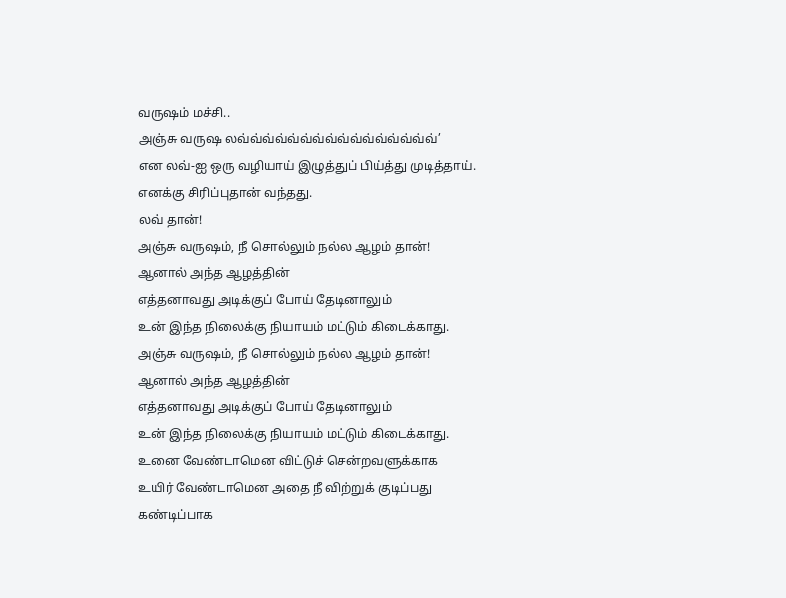வருஷம் மச்சி..
அஞ்சு வருஷ லவ்வ்வ்வ்வ்வ்வ்வ்வ்வ்வ்வ்வ்வ்வ்வ்’
என லவ்-ஐ ஒரு வழியாய் இழுத்துப் பிய்த்து முடித்தாய்.
எனக்கு சிரிப்புதான் வந்தது.
லவ் தான்!
அஞ்சு வருஷம், நீ சொல்லும் நல்ல ஆழம் தான்!
ஆனால் அந்த ஆழத்தின்
எத்தனாவது அடிக்குப் போய் தேடினாலும்
உன் இந்த நிலைக்கு நியாயம் மட்டும் கிடைக்காது.
அஞ்சு வருஷம், நீ சொல்லும் நல்ல ஆழம் தான்!
ஆனால் அந்த ஆழத்தின்
எத்தனாவது அடிக்குப் போய் தேடினாலும்
உன் இந்த நிலைக்கு நியாயம் மட்டும் கிடைக்காது.
உனை வேண்டாமென விட்டுச் சென்றவளுக்காக
உயிர் வேண்டாமென அதை நீ விற்றுக் குடிப்பது
கண்டிப்பாக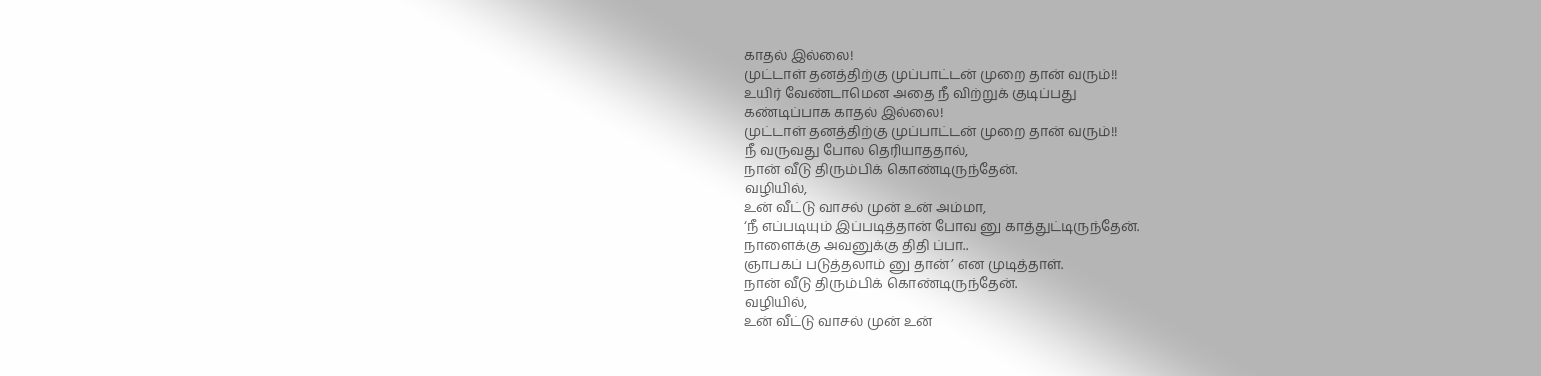காதல் இல்லை!
முட்டாள் தனத்திற்கு முப்பாட்டன் முறை தான் வரும்!!
உயிர் வேண்டாமென அதை நீ விற்றுக் குடிப்பது
கண்டிப்பாக காதல் இல்லை!
முட்டாள் தனத்திற்கு முப்பாட்டன் முறை தான் வரும்!!
நீ வருவது போல தெரியாததால்,
நான் வீடு திரும்பிக் கொண்டிருந்தேன்.
வழியில்,
உன் வீட்டு வாசல் முன் உன் அம்மா,
‘நீ எப்படியும் இப்படித்தான் போவ னு காத்துட்டிருந்தேன்.
நாளைக்கு அவனுக்கு திதி ப்பா..
ஞாபகப் படுத்தலாம் னு தான்’ என முடித்தாள்.
நான் வீடு திரும்பிக் கொண்டிருந்தேன்.
வழியில்,
உன் வீட்டு வாசல் முன் உன்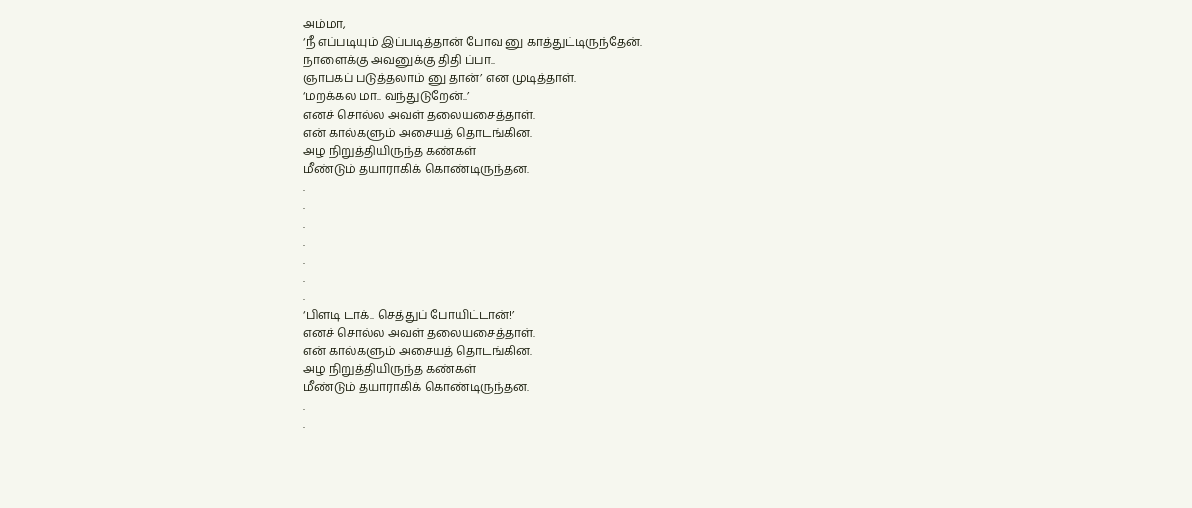அம்மா,
‘நீ எப்படியும் இப்படித்தான் போவ னு காத்துட்டிருந்தேன்.
நாளைக்கு அவனுக்கு திதி ப்பா..
ஞாபகப் படுத்தலாம் னு தான்’ என முடித்தாள்.
‘மறக்கல மா.. வந்துடுறேன்..’
எனச் சொல்ல அவள் தலையசைத்தாள்.
என் கால்களும் அசையத் தொடங்கின.
அழ நிறுத்தியிருந்த கண்கள்
மீண்டும் தயாராகிக் கொண்டிருந்தன.
.
.
.
.
.
.
.
‘பிளடி டாக்.. செத்துப் போயிட்டான்!’
எனச் சொல்ல அவள் தலையசைத்தாள்.
என் கால்களும் அசையத் தொடங்கின.
அழ நிறுத்தியிருந்த கண்கள்
மீண்டும் தயாராகிக் கொண்டிருந்தன.
.
.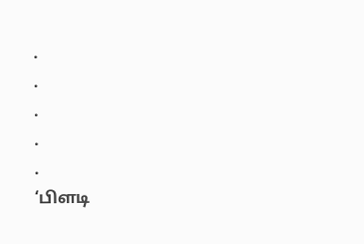.
.
.
.
.
‘பிளடி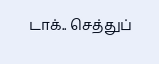டாக்.. செத்துப்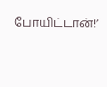போயிட்டான்!’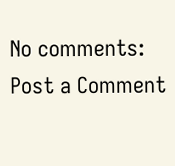No comments:
Post a Comment